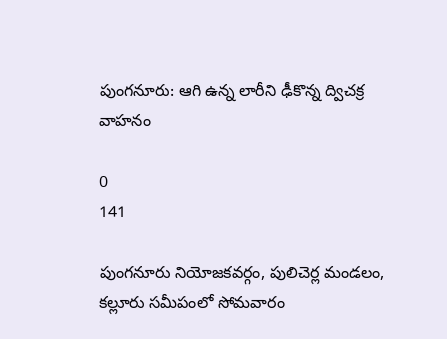పుంగనూరు: ఆగి ఉన్న లారీని ఢీకొన్న ద్విచక్ర వాహనం

0
141

పుంగనూరు నియోజకవర్గం, పులిచెర్ల మండలం, కల్లూరు సమీపంలో సోమవారం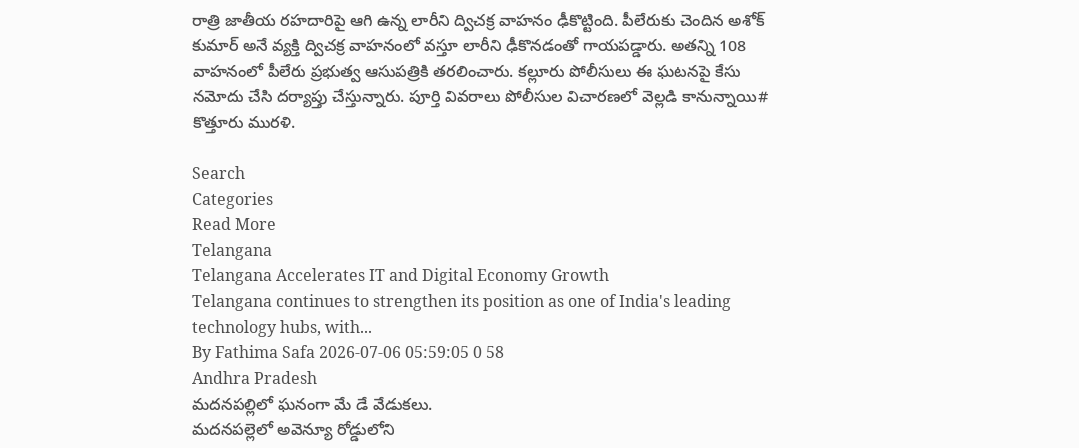రాత్రి జాతీయ రహదారిపై ఆగి ఉన్న లారీని ద్విచక్ర వాహనం ఢీకొట్టింది. పీలేరుకు చెందిన అశోక్ కుమార్ అనే వ్యక్తి ద్విచక్ర వాహనంలో వస్తూ లారీని ఢీకొనడంతో గాయపడ్డారు. అతన్ని 108 వాహనంలో పీలేరు ప్రభుత్వ ఆసుపత్రికి తరలించారు. కల్లూరు పోలీసులు ఈ ఘటనపై కేసు నమోదు చేసి దర్యాప్తు చేస్తున్నారు. పూర్తి వివరాలు పోలీసుల విచారణలో వెల్లడి కానున్నాయి# కొత్తూరు మురళి.

Search
Categories
Read More
Telangana
Telangana Accelerates IT and Digital Economy Growth
Telangana continues to strengthen its position as one of India's leading technology hubs, with...
By Fathima Safa 2026-07-06 05:59:05 0 58
Andhra Pradesh
మదనపల్లిలో ఘనంగా మే డే వేడుకలు.
మదనపల్లెలో అవెన్యూ రోడ్డులోని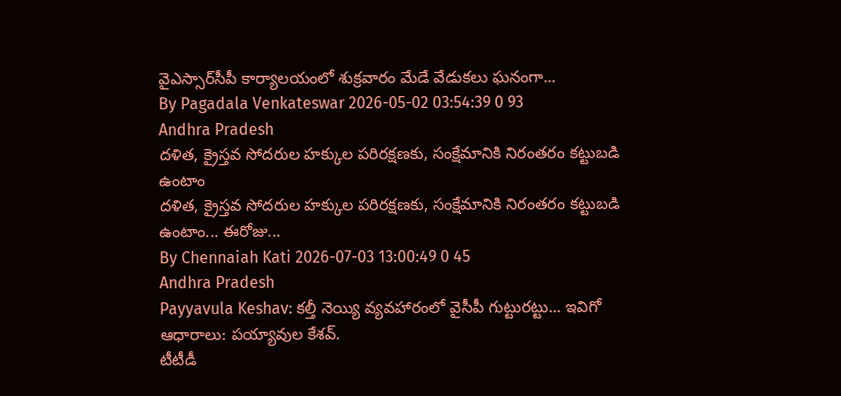వైఎస్సార్‌సీపీ కార్యాలయంలో శుక్రవారం మేడే వేడుకలు ఘనంగా...
By Pagadala Venkateswar 2026-05-02 03:54:39 0 93
Andhra Pradesh
దళిత, క్రైస్తవ సోదరుల హక్కుల పరిరక్షణకు, సంక్షేమానికి నిరంతరం కట్టుబడి ఉంటాం
దళిత, క్రైస్తవ సోదరుల హక్కుల పరిరక్షణకు, సంక్షేమానికి నిరంతరం కట్టుబడి ఉంటాం... ఈరోజు...
By Chennaiah Kati 2026-07-03 13:00:49 0 45
Andhra Pradesh
Payyavula Keshav: కల్తీ నెయ్యి వ్యవహారంలో వైసీపీ గుట్టురట్టు... ఇవిగో ఆధారాలు: పయ్యావుల కేశవ్.
టీటీడీ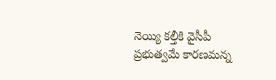నెయ్యి కల్తీకి వైసీపీ ప్రభుత్వమే కారణమన్న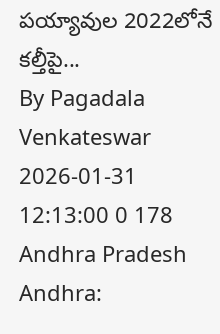పయ్యావుల 2022లోనే కల్తీపై...
By Pagadala Venkateswar 2026-01-31 12:13:00 0 178
Andhra Pradesh
Andhra: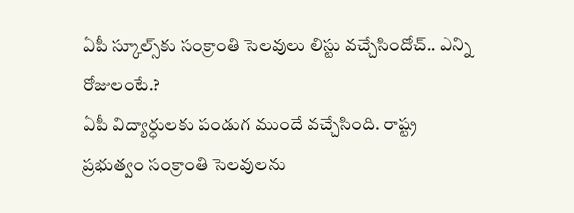ఏపీ స్కూల్స్‌కు సంక్రాంతి సెలవులు లిస్టు వచ్చేసిందోచ్.. ఎన్ని రోజులంటే.?
ఏపీ విద్యార్ధులకు పండుగ ముందే వచ్చేసింది. రాష్ట్ర ప్రభుత్వం సంక్రాంతి సెలవులను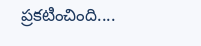ప్రకటించింది....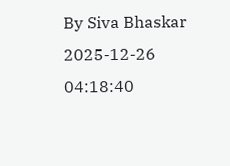By Siva Bhaskar 2025-12-26 04:18:40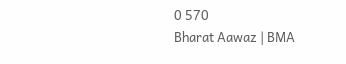0 570
Bharat Aawaz | BMA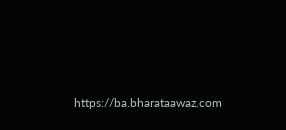https://ba.bharataawaz.com